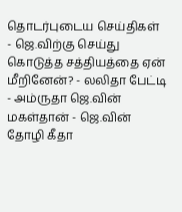தொடர்புடைய செய்திகள்
- ஜெ.விற்கு செய்து கொடுத்த சத்தியத்தை ஏன் மீறினேன்? - லலிதா பேட்டி
- அம்ருதா ஜெ.வின் மகள்தான் - ஜெ.வின் தோழி கீதா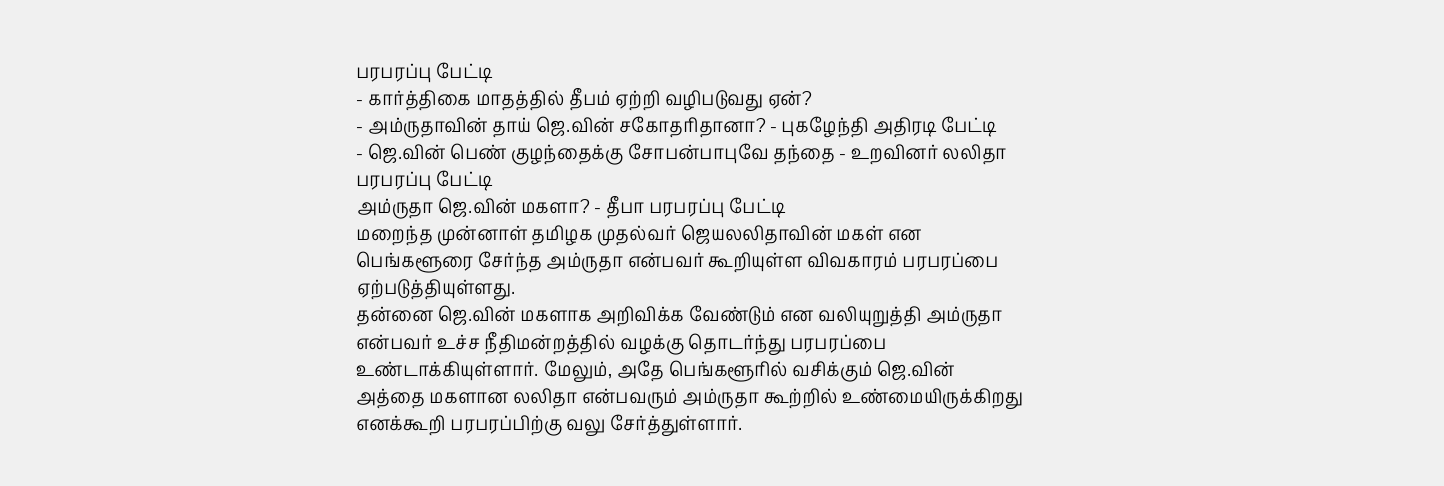பரபரப்பு பேட்டி
- கார்த்திகை மாதத்தில் தீபம் ஏற்றி வழிபடுவது ஏன்?
- அம்ருதாவின் தாய் ஜெ.வின் சகோதரிதானா? - புகழேந்தி அதிரடி பேட்டி
- ஜெ.வின் பெண் குழந்தைக்கு சோபன்பாபுவே தந்தை - உறவினர் லலிதா பரபரப்பு பேட்டி
அம்ருதா ஜெ.வின் மகளா? - தீபா பரபரப்பு பேட்டி
மறைந்த முன்னாள் தமிழக முதல்வர் ஜெயலலிதாவின் மகள் என பெங்களூரை சேர்ந்த அம்ருதா என்பவர் கூறியுள்ள விவகாரம் பரபரப்பை ஏற்படுத்தியுள்ளது.
தன்னை ஜெ.வின் மகளாக அறிவிக்க வேண்டும் என வலியுறுத்தி அம்ருதா என்பவர் உச்ச நீதிமன்றத்தில் வழக்கு தொடர்ந்து பரபரப்பை உண்டாக்கியுள்ளார். மேலும், அதே பெங்களூரில் வசிக்கும் ஜெ.வின் அத்தை மகளான லலிதா என்பவரும் அம்ருதா கூற்றில் உண்மையிருக்கிறது எனக்கூறி பரபரப்பிற்கு வலு சேர்த்துள்ளார்.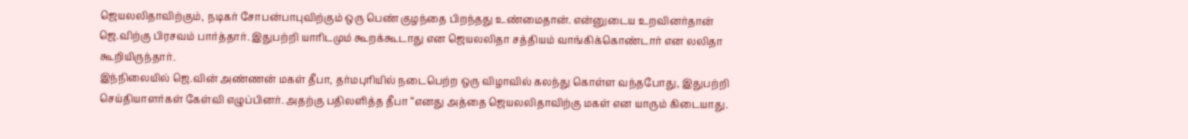ஜெயலலிதாவிற்கும், நடிகர் சோபன்பாபுவிற்கும் ஒரு பெண் குழந்தை பிறந்தது உண்மைதான். என்னுடைய உறவினர்தான் ஜெ.விற்கு பிரசவம் பார்த்தார். இதுபற்றி யாரிடமும் கூறக்கூடாது என ஜெயலலிதா சத்தியம் வாங்கிக்கொண்டார் என லலிதா கூறியிருந்தார்.
இந்நிலையில் ஜெ.வின் அண்ணன் மகள் தீபா, தர்மபுரியில் நடைபெற்ற ஒரு விழாவில் கலந்து கொள்ள வந்தபோது, இதுபற்றி செய்தியாளர்கள் கேள்வி எழுப்பினர். அதற்கு பதிலளித்த தீபா “எனது அத்தை ஜெயலலிதாவிற்கு மகள் என யாரும் கிடையாது.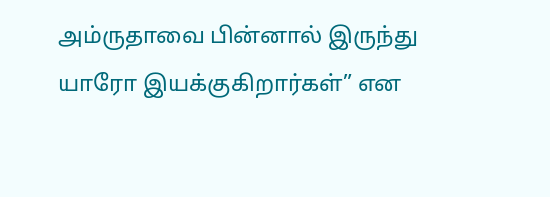அம்ருதாவை பின்னால் இருந்து யாரோ இயக்குகிறார்கள்” என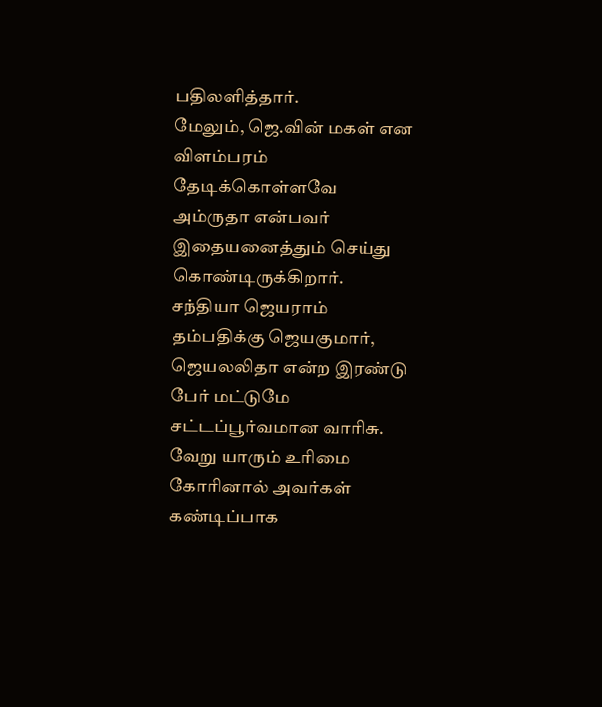பதிலளித்தார்.
மேலும், ஜெ.வின் மகள் என விளம்பரம் தேடிக்கொள்ளவே அம்ருதா என்பவர் இதையனைத்தும் செய்து கொண்டிருக்கிறார். சந்தியா ஜெயராம் தம்பதிக்கு ஜெயகுமார், ஜெயலலிதா என்ற இரண்டு பேர் மட்டுமே சட்டப்பூர்வமான வாரிசு. வேறு யாரும் உரிமை கோரினால் அவர்கள் கண்டிப்பாக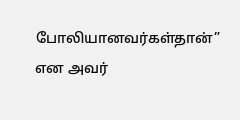போலியானவர்கள்தான்” என அவர்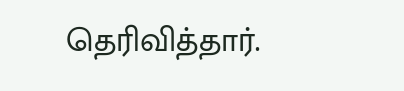தெரிவித்தார்.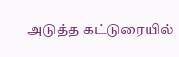அடுத்த கட்டுரையில்